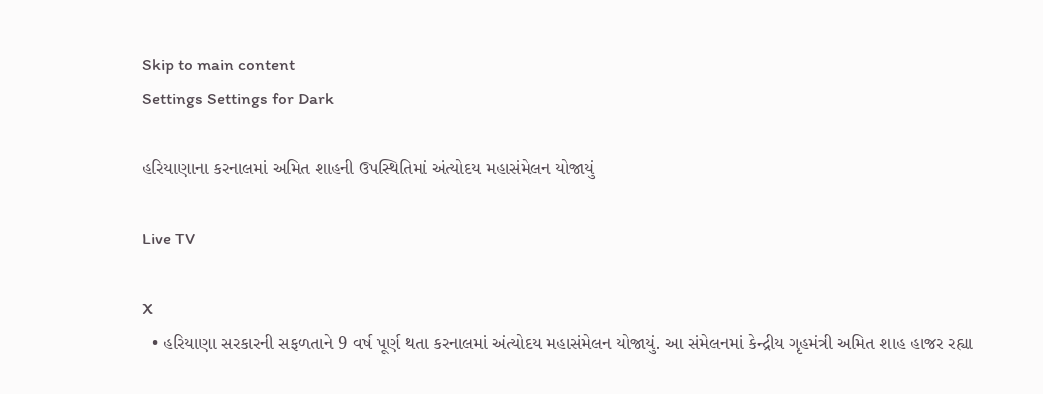Skip to main content
Settings Settings for Dark

હરિયાણાના કરનાલમાં અમિત શાહની ઉપસ્થિતિમાં અંત્યોદય મહાસંમેલન યોજાયું

Live TV

X
  • હરિયાણા સરકારની સફળતાને 9 વર્ષ પૂર્ણ થતા કરનાલમાં અંત્યોદય મહાસંમેલન યોજાયું. આ સંમેલનમાં કેન્દ્રીય ગૃહમંત્રી અમિત શાહ હાજર રહ્યા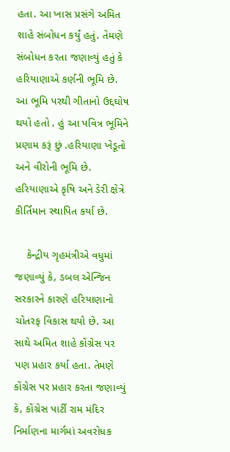હતા. આ ખાસ પ્રસંગે અમિત શાહે સંબોધન કર્યું હતું. તેમણે સંબોધન કરતા જણાવ્યું હતું કે હરિયાણાએ કર્ણની ભૂમિ છે. આ ભૂમિ પરથી ગીતાનો ઉદ્દઘોષ થયો હતો . હું આ પવિત્ર ભૂમિને પ્રણામ કરૂં છું .હરિયાણા ખેડૂતો અને વીરોની ભૂમિ છે. હરિયાણાએ કૃષિ અને ડેરી ક્ષેત્રે કીર્તિમાન સ્થાપિત કર્યા છે.

    કેન્દ્રીય ગૃહમંત્રીએ વધુમાં જણાવ્યું કે, ડબલ એન્જિન સરકારને કારણે હરિયાણાનો ચોતરફ વિકાસ થયો છે. આ સાથે અમિત શાહે કોંગ્રેસ પર પણ પ્રહાર કર્યા હતા. તેમણે કોંગ્રેસ પર પ્રહાર કરતા જણાવ્યું કે, કોંગ્રેસ પાર્ટી રામ મંદિર નિર્માણના માર્ગમાં અવરોધક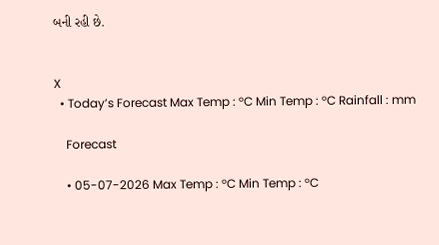બની રહી છે.


X
  • Today’s Forecast Max Temp : °C Min Temp : °C Rainfall : mm

    Forecast

    • 05-07-2026 Max Temp : °C Min Temp : °C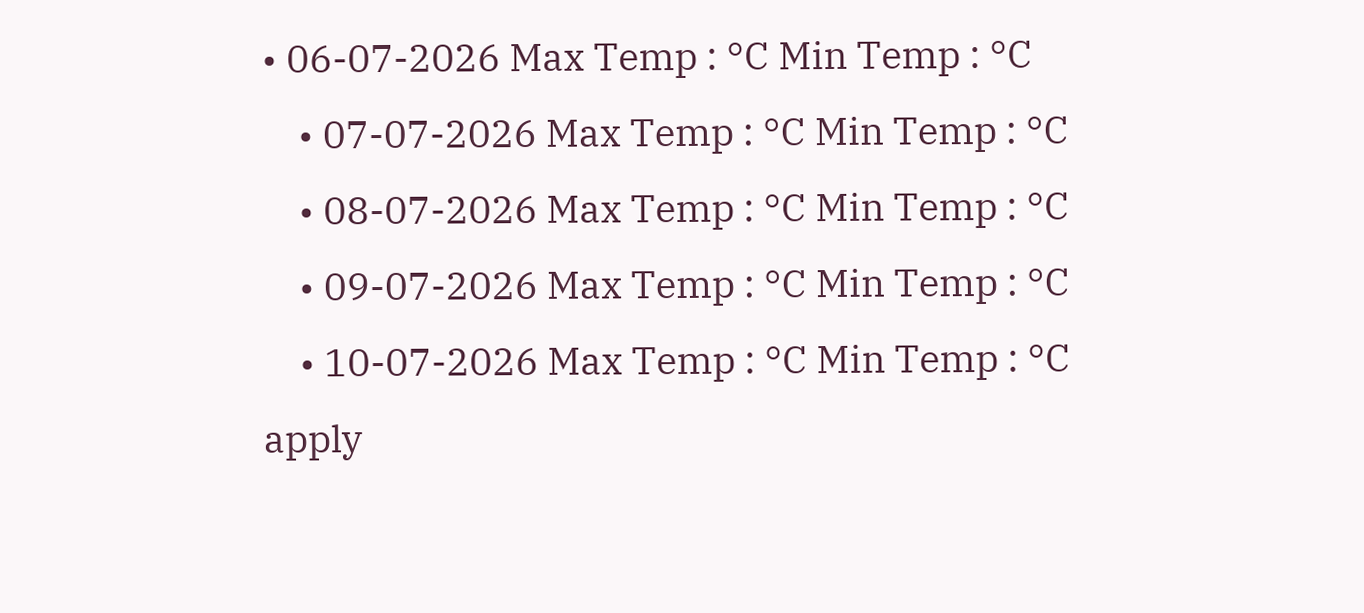• 06-07-2026 Max Temp : °C Min Temp : °C
    • 07-07-2026 Max Temp : °C Min Temp : °C
    • 08-07-2026 Max Temp : °C Min Temp : °C
    • 09-07-2026 Max Temp : °C Min Temp : °C
    • 10-07-2026 Max Temp : °C Min Temp : °C
apply